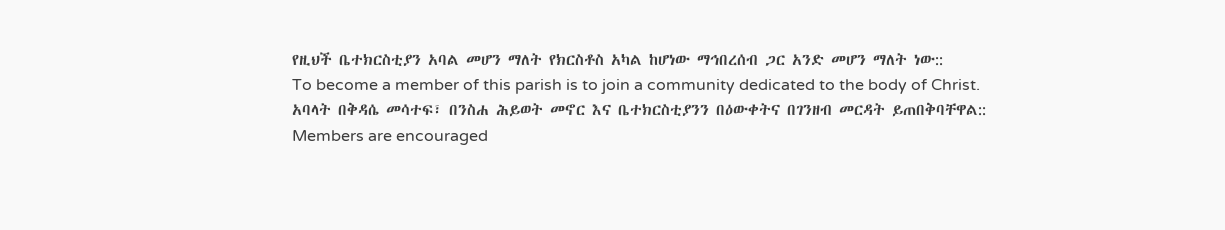የዚህች ቤተክርስቲያን አባል መሆን ማለት የክርስቶስ አካል ከሆነው ማኅበረሰብ ጋር አንድ መሆን ማለት ነው::
To become a member of this parish is to join a community dedicated to the body of Christ.
አባላት በቅዳሴ መሳተፍ፣ በንስሐ ሕይወት መኖር እና ቤተክርስቲያንን በዕውቀትና በገንዘብ መርዳት ይጠበቅባቸዋል::
Members are encouraged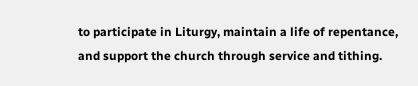to participate in Liturgy, maintain a life of repentance, and support the church through service and tithing.